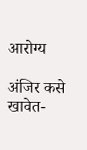आरोग्य

अंजिर कसे खावेत-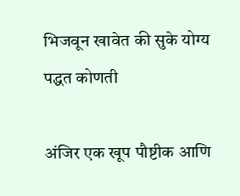भिजवून खावेत की सुके योग्य पद्धत कोणती

अंजिर एक खूप पौष्टीक आणि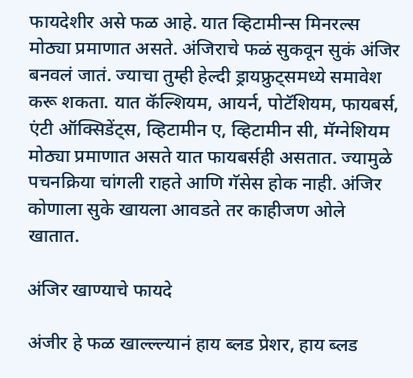फायदेशीर असे फळ आहे. यात व्हिटामीन्स मिनरल्स मोठ्या प्रमाणात असते. अंजिराचे फळं सुकवून सुकं अंजिर बनवलं जातं. ज्याचा तुम्ही हेल्दी ड्रायफ्रुट्समध्ये समावेश करू शकता. यात कॅल्शियम, आयर्न, पोटॅशियम, फायबर्स, एंटी ऑक्सिडेंट्स, व्हिटामीन ए, व्हिटामीन सी, मॅग्नेशियम मोठ्या प्रमाणात असते यात फायबर्सही असतात. ज्यामुळे पचनक्रिया चांगली राहते आणि गॅसेस होक नाही. अंजिर कोणाला सुके खायला आवडते तर काहीजण ओले खातात.

अंजिर खाण्याचे फायदे

अंजीर हे फळ खाल्ल्ल्यानं हाय ब्लड प्रेशर, हाय ब्लड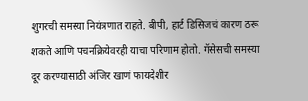शुगरची समस्या नियंत्रणात राहते. बीपी, हार्ट डिसिजचं कारण ठरू शकते आणि पचनक्रियेवरही याचा परिणाम होतो. गॅसेसची समस्या दूर करण्यासाठी अंजिर खाणं फायदेशीर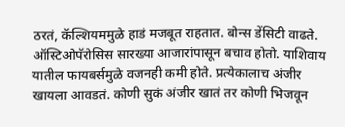ठरतं, कॅल्शियममुळे हाडं मजबूत राहतात. बोन्स डेंसिटी वाढते. ऑस्टिओपॅरोसिस सारख्या आजारांपासून बचाव होतो. याशिवाय यातील फायबर्समुळे वजनही कमी होते. प्रत्येकालाच अंजीर खायला आवडतं. कोणी सुकं अंजीर खातं तर कोणी भिजवून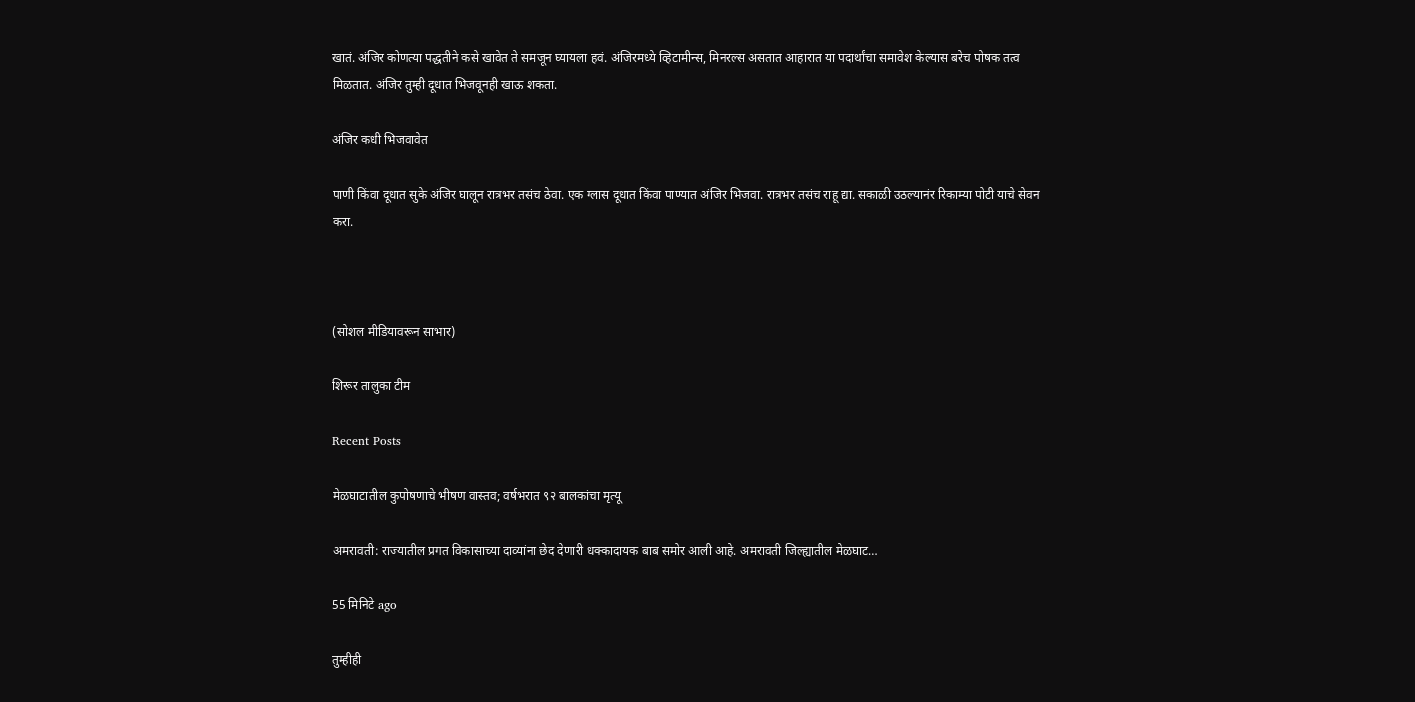खातं. अंजिर कोणत्या पद्धतीने कसे खावेत ते समजून घ्यायला हवं. अंजिरमध्ये व्हिटामीन्स, मिनरल्स असतात आहारात या पदार्थांचा समावेश केल्यास बरेच पोषक तत्व मिळतात. अंजिर तुम्ही दूधात भिजवूनही खाऊ शकता.

अंजिर कधी भिजवावेत

पाणी किंवा दूधात सुके अंजिर घालून रात्रभर तसंच ठेवा. एक ग्लास दूधात किंवा पाण्यात अंजिर भिजवा. रात्रभर तसंच राहू द्या. सकाळी उठल्यानंर रिकाम्या पोटी याचे सेवन करा.



(सोशल मीडियावरून साभार)

शिरूर तालुका टीम

Recent Posts

मेळघाटातील कुपोषणाचे भीषण वास्तव; वर्षभरात ९२ बालकांचा मृत्यू

अमरावती: राज्यातील प्रगत विकासाच्या दाव्यांना छेद देणारी धक्कादायक बाब समोर आली आहे. अमरावती जिल्ह्यातील मेळघाट…

55 मिनिटे ago

तुम्हीही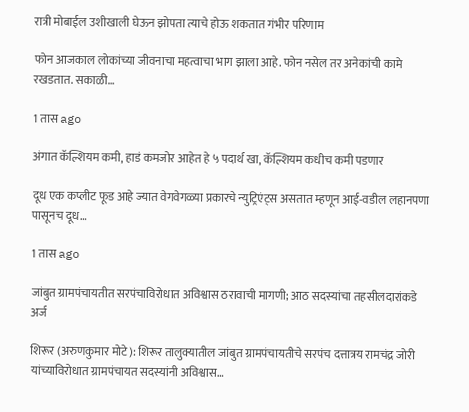रात्री मोबाईल उशीखाली घेऊन झोपता त्याचे होऊ शकतात गंभीर परिणाम

फोन आजकाल लोकांच्या जीवनाचा महत्वाचा भाग झाला आहे. फोन नसेल तर अनेकांची कामे रखडतात. सकाळी…

1 तास ago

अंगात कॅल्शियम कमी, हाडं कमजोर आहेत हे ५ पदार्थ खा, कॅल्शियम कधीच कमी पडणार

दूध एक कप्लीट फूड आहे ज्यात वेगवेगळ्या प्रकारचे न्युट्रिएंट्स असतात म्हणून आई-वडील लहानपणा पासूनच दूध…

1 तास ago

जांबुत ग्रामपंचायतीत सरपंचाविरोधात अविश्वास ठरावाची मागणी; आठ सदस्यांचा तहसीलदारांकडे अर्ज

शिरूर (अरुणकुमार मोटे): शिरूर तालुक्यातील जांबुत ग्रामपंचायतीचे सरपंच दत्तात्रय रामचंद्र जोरी यांच्याविरोधात ग्रामपंचायत सदस्यांनी अविश्वास…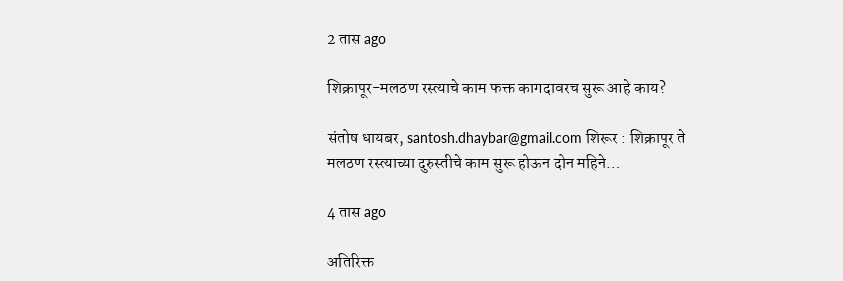2 तास ago

शिक्रापूर-मलठण रस्त्याचे काम फक्त कागदावरच सुरू आहे काय?

संतोष धायबर, santosh.dhaybar@gmail.com शिरूर : शिक्रापूर ते मलठण रस्त्याच्या दुरुस्तीचे काम सुरू होऊन दोन महिने…

4 तास ago

अतिरिक्त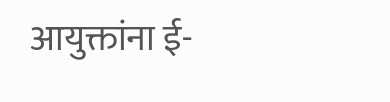आयुक्तांना ई-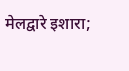मेलद्वारे इशारा;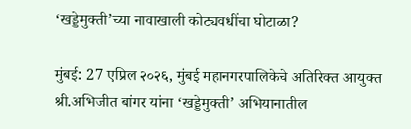‘खड्डेमुक्ती’च्या नावाखाली कोट्यवधींचा घोटाळा?

मुंबई: 27 एप्रिल २०२६, मुंबई महानगरपालिकेचे अतिरिक्त आयुक्त श्री.अभिजीत बांगर यांना ‘खड्डेमुक्ती’ अभियानातील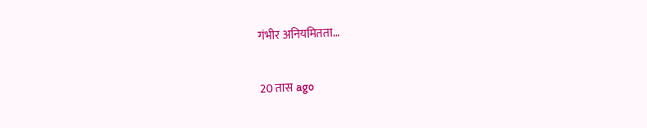गंभीर अनियमितता…

20 तास ago